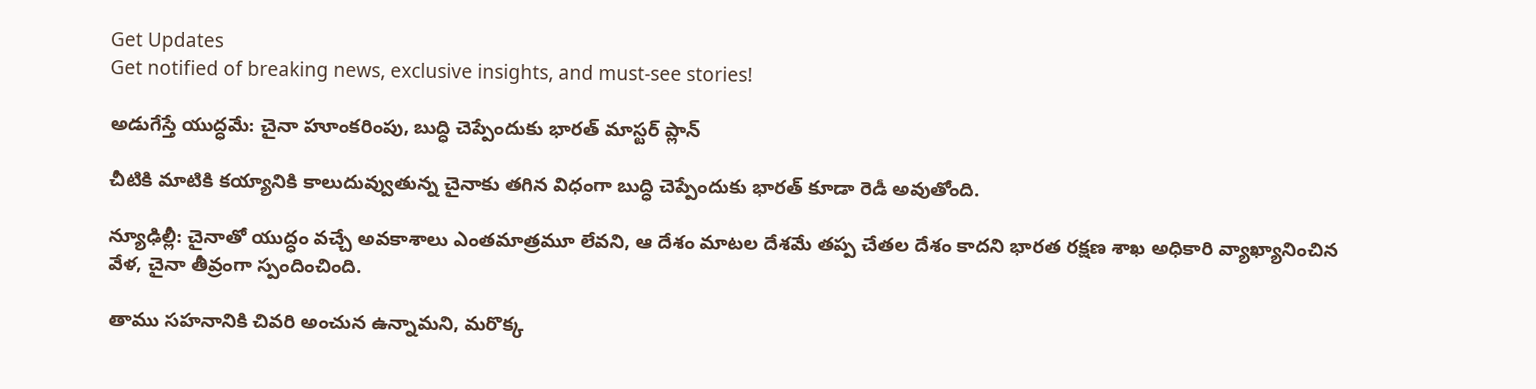Get Updates
Get notified of breaking news, exclusive insights, and must-see stories!

అడుగేస్తే యుద్ధమే: చైనా హూంకరింపు, బుద్ధి చెప్పేందుకు భారత్ మాస్టర్ ప్లాన్

చీటికి మాటికి కయ్యానికి కాలుదువ్వుతున్న చైనాకు తగిన విధంగా బుద్ధి చెప్పేందుకు భారత్ కూడా రెడీ అవుతోంది.

న్యూఢిల్లీ: చైనాతో యుద్ధం వచ్చే అవకాశాలు ఎంతమాత్రమూ లేవని, ఆ దేశం మాటల దేశమే తప్ప చేతల దేశం కాదని భారత రక్షణ శాఖ అధికారి వ్యాఖ్యానించిన వేళ, చైనా తీవ్రంగా స్పందించింది.

తాము సహనానికి చివరి అంచున ఉన్నామని, మరొక్క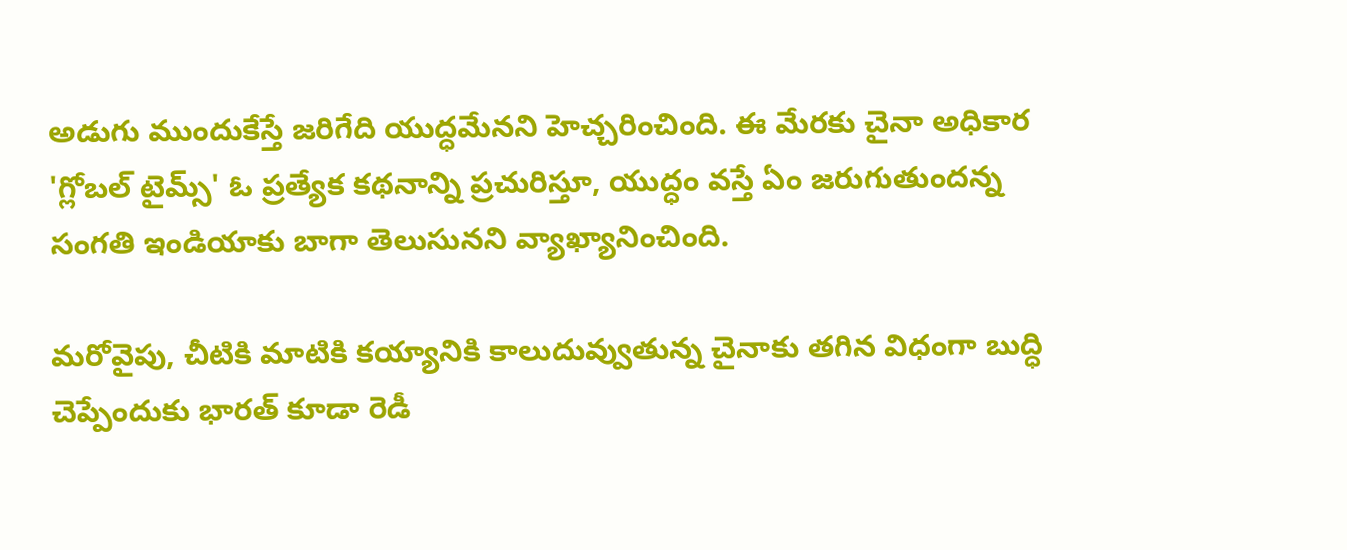అడుగు ముందుకేస్తే జరిగేది యుద్ధమేనని హెచ్చరించింది. ఈ మేరకు చైనా అధికార 'గ్లోబల్ టైమ్స్' ఓ ప్రత్యేక కథనాన్ని ప్రచురిస్తూ, యుద్ధం వస్తే ఏం జరుగుతుందన్న సంగతి ఇండియాకు బాగా తెలుసునని వ్యాఖ్యానించింది.

మరోవైపు, చీటికి మాటికి కయ్యానికి కాలుదువ్వుతున్న చైనాకు తగిన విధంగా బుద్ధి చెప్పేందుకు భారత్ కూడా రెడీ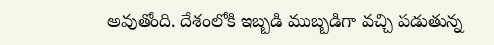అవుతోంది. దేశంలోకి ఇబ్బడి ముబ్బడిగా వచ్చి పడుతున్న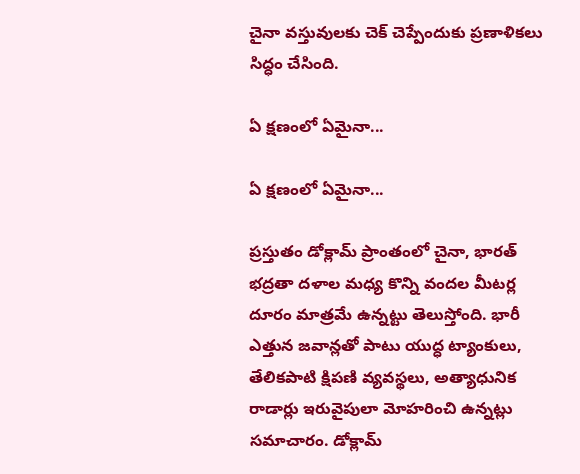చైనా వస్తువులకు చెక్ చెప్పేందుకు ప్రణాళికలు సిద్ధం చేసింది.

ఏ క్షణంలో ఏమైనా...

ఏ క్షణంలో ఏమైనా...

ప్రస్తుతం డోక్లామ్ ప్రాంతంలో చైనా, భారత్ భద్రతా దళాల మధ్య కొన్ని వందల మీటర్ల దూరం మాత్రమే ఉన్నట్టు తెలుస్తోంది. భారీ ఎత్తున జవాన్లతో పాటు యుద్ధ ట్యాంకులు, తేలికపాటి క్షిపణి వ్యవస్థలు, అత్యాధునిక రాడార్లు ఇరువైపులా మోహరించి ఉన్నట్లు సమాచారం. డోక్లామ్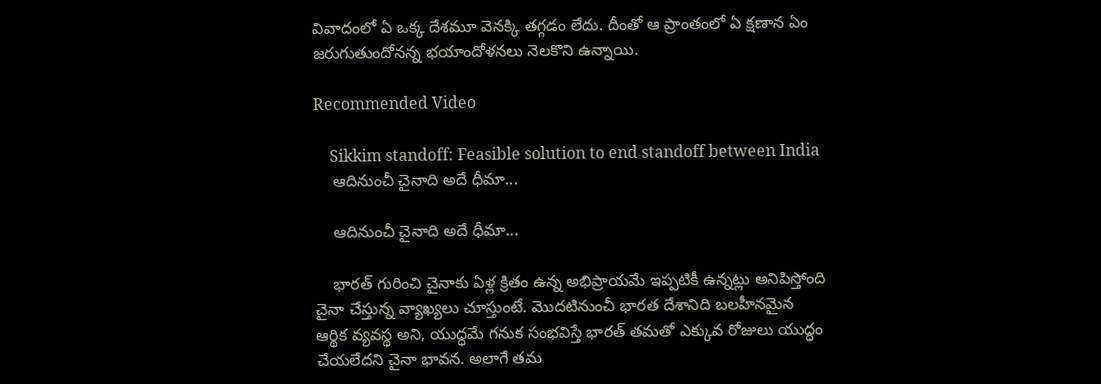వివాదంలో ఏ ఒక్క దేశమూ వెనక్కి తగ్గడం లేదు. దీంతో ఆ ప్రాంతంలో ఏ క్షణాన ఏం జరుగుతుందోనన్న భయాందోళనలు నెలకొని ఉన్నాయి.

Recommended Video

    Sikkim standoff: Feasible solution to end standoff between India
    ఆదినుంచీ చైనాది అదే ధీమా...

    ఆదినుంచీ చైనాది అదే ధీమా...

    భారత్ గురించి చైనాకు ఏళ్ల క్రితం ఉన్న అభిప్రాయమే ఇప్పటికీ ఉన్నట్లు అనిపిస్తోంది చైనా చేస్తున్న వ్యాఖ్యలు చూస్తుంటే. మొదటినుంచీ భారత దేశానిది బలహీనమైన ఆర్థిక వ్యవస్థ అని, యుద్ధమే గనుక సంభవిస్తే భారత్ తమతో ఎక్కువ రోజులు యుద్ధం చేయలేదని చైనా భావన. అలాగే తమ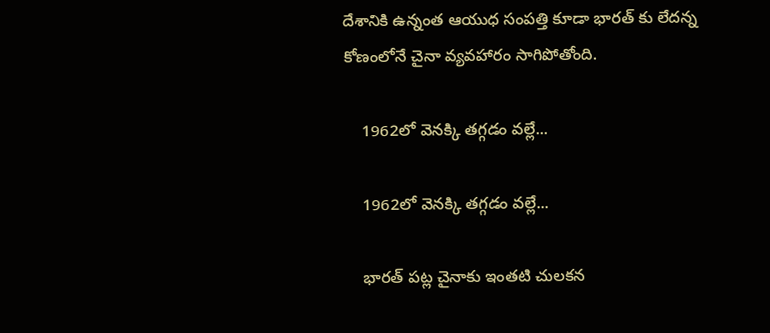దేశానికి ఉన్నంత ఆయుధ సంపత్తి కూడా భారత్ కు లేదన్న కోణంలోనే చైనా వ్యవహారం సాగిపోతోంది.

    1962లో వెనక్కి తగ్గడం వల్లే...

    1962లో వెనక్కి తగ్గడం వల్లే...

    భారత్ పట్ల చైనాకు ఇంతటి చులకన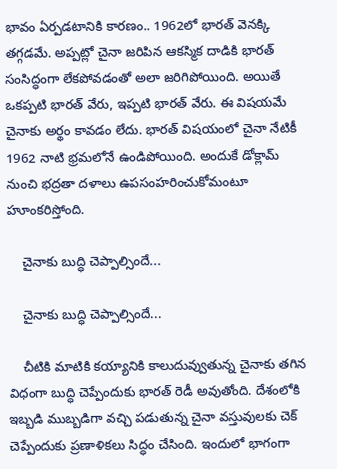భావం ఏర్పడటానికి కారణం.. 1962లో భారత్ వెనక్కి తగ్గడమే. అప్పట్లో చైనా జరిపిన ఆకస్మిక దాడికి భారత్ సంసిద్ధంగా లేకపోవడంతో అలా జరిగిపోయింది. అయితే ఒకప్పటి భారత్ వేరు, ఇప్పటి భారత్ వేరు. ఈ విషయమే చైనాకు అర్థం కావడం లేదు. భారత్ విషయంలో చైనా నేటికీ 1962 నాటి భ్రమలోనే ఉండిపోయింది. అందుకే డోక్లామ్ నుంచి భద్రతా దళాలు ఉపసంహరించుకోమంటూ హూంకరిస్తోంది.

    చైనాకు బుద్ధి చెప్పాల్సిందే...

    చైనాకు బుద్ధి చెప్పాల్సిందే...

    చీటికి మాటికి కయ్యానికి కాలుదువ్వుతున్న చైనాకు తగిన విధంగా బుద్ధి చెప్పేందుకు భారత్ రెడీ అవుతోంది. దేశంలోకి ఇబ్బడి ముబ్బడిగా వచ్చి పడుతున్న చైనా వస్తువులకు చెక్ చెప్పేందుకు ప్రణాళికలు సిద్ధం చేసింది. ఇందులో భాగంగా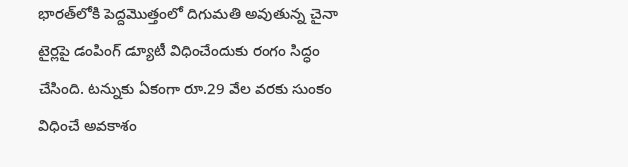భారత్‌లోకి పెద్దమొత్తంలో దిగుమతి అవుతున్న చైనా టైర్లపై డంపింగ్ డ్యూటీ విధించేందుకు రంగం సిద్ధం చేసింది. టన్నుకు ఏకంగా రూ.29 వేల వరకు సుంకం విధించే అవకాశం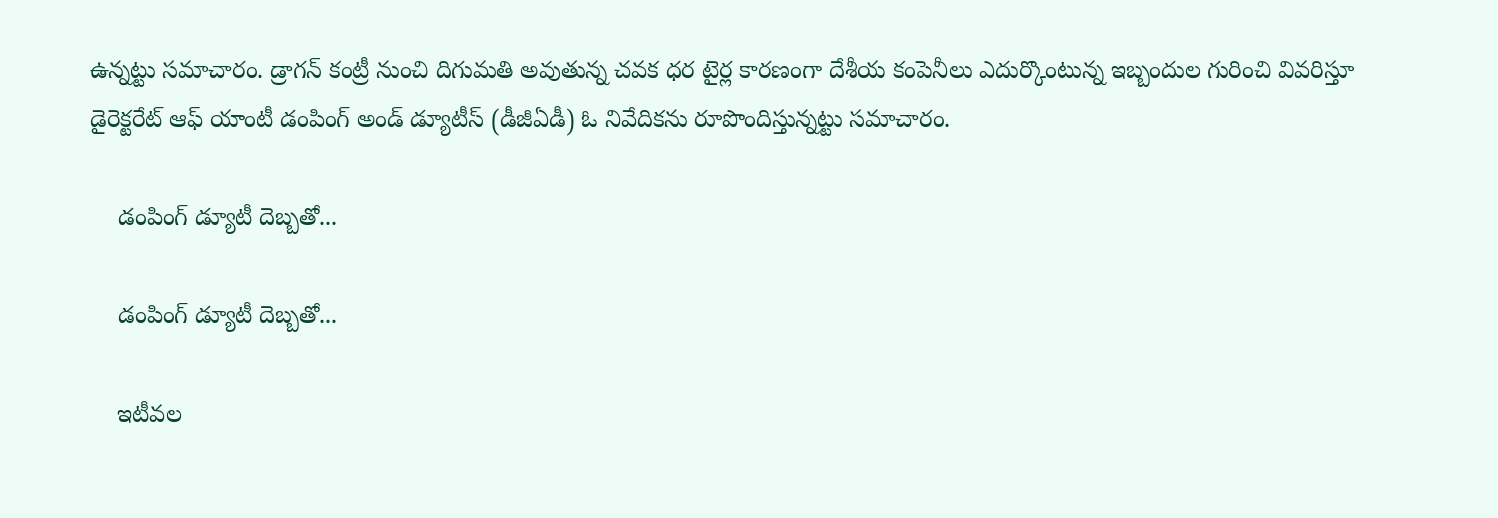ఉన్నట్టు సమాచారం. డ్రాగన్ కంట్రీ నుంచి దిగుమతి అవుతున్న చవక ధర టైర్ల కారణంగా దేశీయ కంపెనీలు ఎదుర్కొంటున్న ఇబ్బందుల గురించి వివరిస్తూ డైరెక్టరేట్ ఆఫ్ యాంటీ డంపింగ్ అండ్ డ్యూటీస్ (డీజీఏడీ) ఓ నివేదికను రూపొందిస్తున్నట్టు సమాచారం.

    డంపింగ్ డ్యూటీ దెబ్బతో...

    డంపింగ్ డ్యూటీ దెబ్బతో...

    ఇటీవల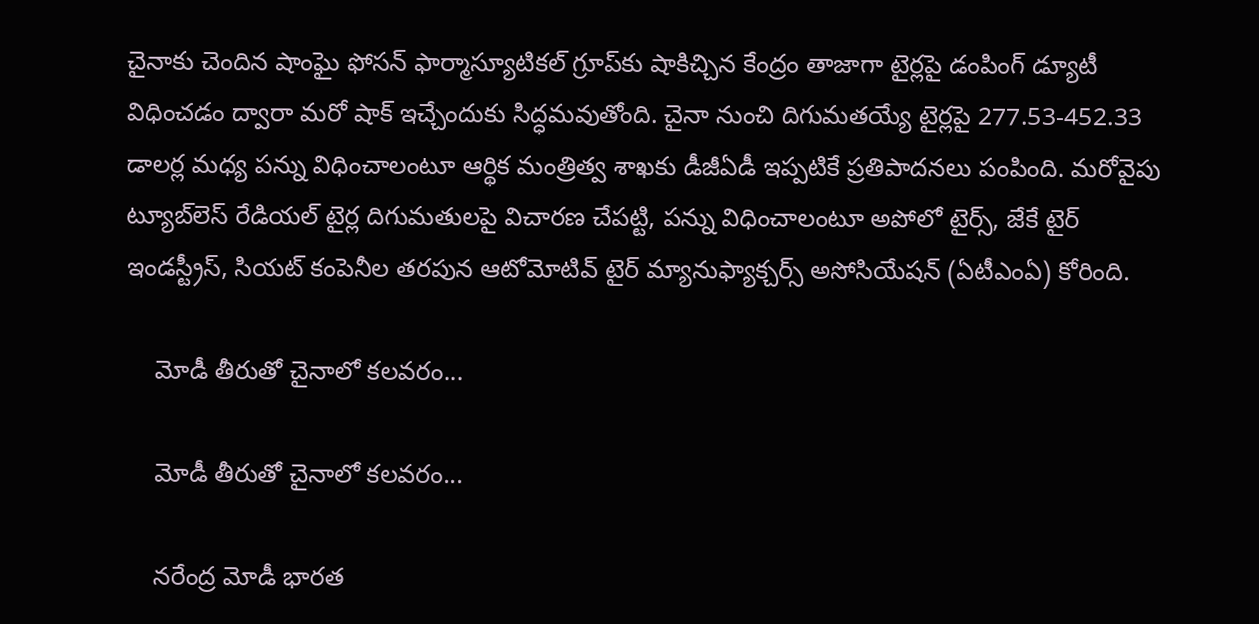చైనాకు చెందిన షాంఘై ఫోసన్ ఫార్మాస్యూటికల్ గ్రూప్‌కు షాకిచ్చిన కేంద్రం తాజాగా టైర్లపై డంపింగ్ డ్యూటీ విధించడం ద్వారా మరో షాక్ ఇచ్చేందుకు సిద్ధమవుతోంది. చైనా నుంచి దిగుమతయ్యే టైర్లపై 277.53-452.33 డాలర్ల మధ్య పన్ను విధించాలంటూ ఆర్థిక మంత్రిత్వ శాఖకు డీజీఏడీ ఇప్పటికే ప్రతిపాదనలు పంపింది. మరోవైపు ట్యూబ్‌లెస్ రేడియల్ టైర్ల దిగుమతులపై విచారణ చేపట్టి, పన్ను విధించాలంటూ అపోలో టైర్స్, జేకే టైర్ ఇండస్ట్రీస్, సియట్ కంపెనీల తరపున ఆటోమోటివ్ టైర్‌ మ్యానుఫ్యాక్చర్స్‌ అసోసియేషన్‌ (ఏటీఎంఏ) కోరింది.

    మోడీ తీరుతో చైనాలో కలవరం...

    మోడీ తీరుతో చైనాలో కలవరం...

    నరేంద్ర మోడీ భారత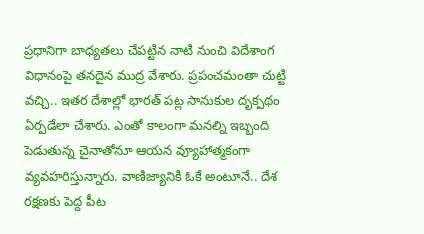ప్రధానిగా బాధ్యతలు చేపట్టిన నాటి నుంచి విదేశాంగ విధానంపై తనదైన ముద్ర వేశారు. ప్రపంచమంతా చుట్టి వచ్చి.. ఇతర దేశాల్లో భారత్ పట్ల సానుకుల దృక్పథం ఏర్పడేలా చేశారు. ఎంతో కాలంగా మనల్ని ఇబ్బంది పెడుతున్న చైనాతోనూ ఆయన వ్యూహాత్మకంగా వ్యవహరిస్తున్నారు. వాణిజ్యానికి ఓకే అంటూనే.. దేశ రక్షణకు పెద్ద పీట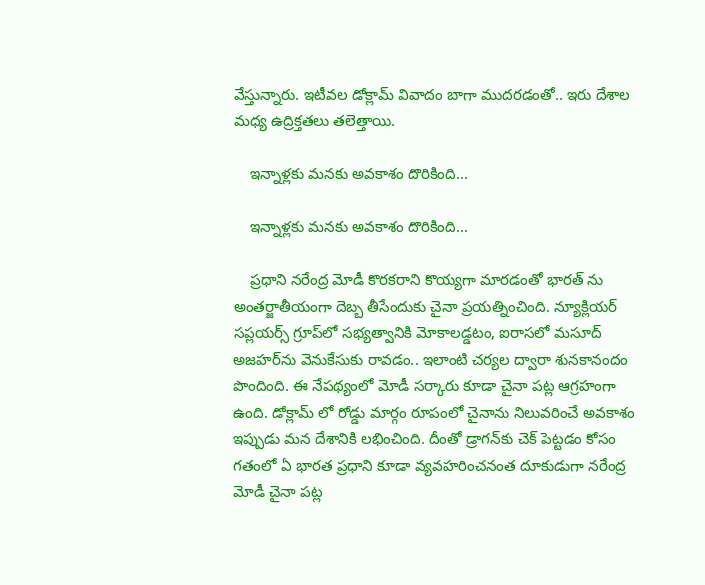వేస్తున్నారు. ఇటీవల డోక్లామ్ వివాదం బాగా ముదరడంతో.. ఇరు దేశాల మధ్య ఉద్రిక్తతలు తలెత్తాయి.

    ఇన్నాళ్లకు మనకు అవకాశం దొరికింది...

    ఇన్నాళ్లకు మనకు అవకాశం దొరికింది...

    ప్రధాని నరేంద్ర మోడీ కొరకరాని కొయ్యగా మారడంతో భారత్ ను అంతర్జాతీయంగా దెబ్బ తీసేందుకు చైనా ప్రయత్నించింది. న్యూక్లియర్ సప్లయర్స్ గ్రూప్‌లో సభ్యత్వానికి మోకాలడ్డటం, ఐరాసలో మసూద్ అజహర్‌ను వెనుకేసుకు రావడం.. ఇలాంటి చర్యల ద్వారా శునకానందం పొందింది. ఈ నేపథ్యంలో మోడీ సర్కారు కూడా చైనా పట్ల ఆగ్రహంగా ఉంది. డోక్లామ్ లో రోడ్డు మార్గం రూపంలో చైనాను నిలువరించే అవకాశం ఇప్పుడు మన దేశానికి లభించింది. దీంతో డ్రాగన్‌కు చెక్ పెట్టడం కోసం గతంలో ఏ భారత ప్రధాని కూడా వ్యవహరించనంత దూకుడుగా నరేంద్ర మోడీ చైనా పట్ల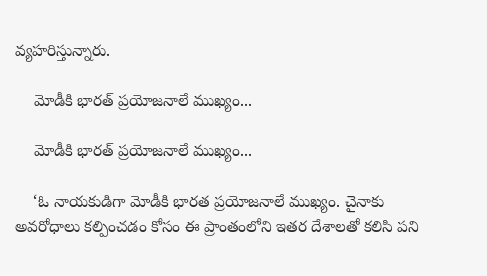వ్యహరిస్తున్నారు.

    మోడీకి భారత్ ప్రయోజనాలే ముఖ్యం...

    మోడీకి భారత్ ప్రయోజనాలే ముఖ్యం...

    ‘ఓ నాయకుడిగా మోడీకి భారత ప్రయోజనాలే ముఖ్యం. చైనాకు అవరోధాలు కల్పించడం కోసం ఈ ప్రాంతంలోని ఇతర దేశాలతో కలిసి పని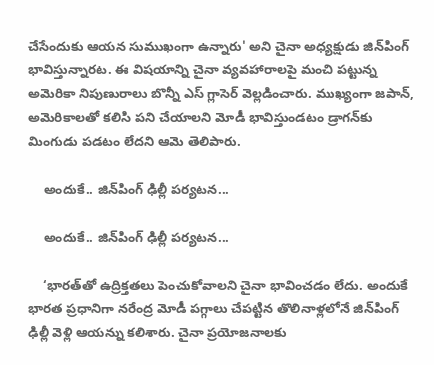చేసేందుకు ఆయన సుముఖంగా ఉన్నారు' అని చైనా అధ్యక్షుడు జిన్‌పింగ్ భావిస్తున్నారట. ఈ విషయాన్ని చైనా వ్యవహారాలపై మంచి పట్టున్న అమెరికా నిపుణురాలు బొన్నీ ఎస్ గ్లాసెర్ వెల్లడించారు. ముఖ్యంగా జపాన్, అమెరికాలతో కలిసి పని చేయాలని మోడీ భావిస్తుండటం డ్రాగన్‌కు మింగుడు పడటం లేదని ఆమె తెలిపారు.

    అందుకే.. జిన్‌పింగ్ ఢిల్లీ పర్యటన...

    అందుకే.. జిన్‌పింగ్ ఢిల్లీ పర్యటన...

    ‘భారత్‌తో ఉద్రిక్తతలు పెంచుకోవాలని చైనా భావించడం లేదు. అందుకే భారత ప్రధానిగా నరేంద్ర మోడీ పగ్గాలు చేపట్టిన తొలినాళ్లలోనే జిన్‌పింగ్ ఢిల్లీ వెళ్లి ఆయన్ను కలిశారు. చైనా ప్రయోజనాలకు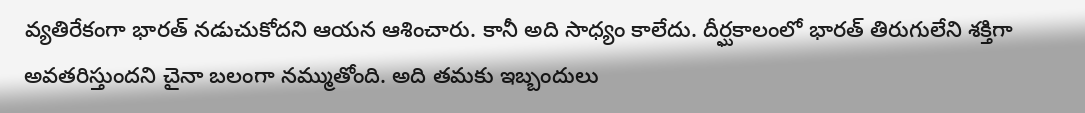వ్యతిరేకంగా భారత్ నడుచుకోదని ఆయన ఆశించారు. కానీ అది సాధ్యం కాలేదు. దీర్ఘకాలంలో భారత్ తిరుగులేని శక్తిగా అవతరిస్తుందని చైనా బలంగా నమ్ముతోంది. అది తమకు ఇబ్బందులు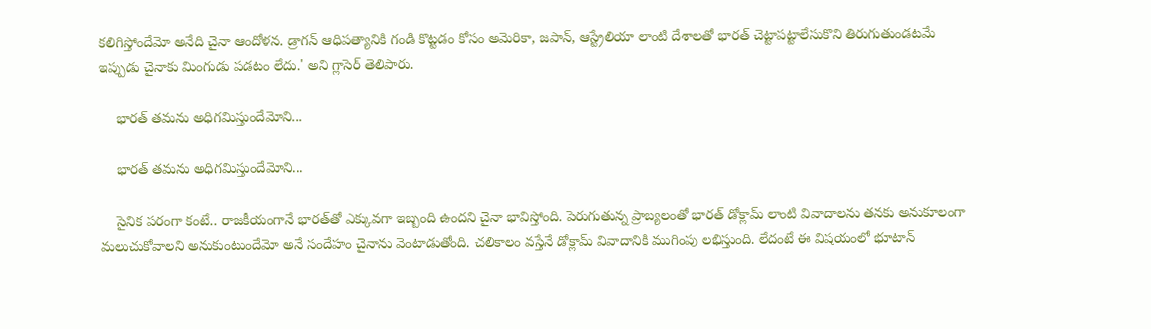కలిగిస్తోందేమో అనేది చైనా ఆందోళన. డ్రాగన్ ఆధిపత్యానికి గండి కొట్టడం కోసం అమెరికా, జపాన్, ఆస్ట్రేలియా లాంటి దేశాలతో భారత్ చెట్టాపట్టాలేసుకొని తిరుగుతుండటమే ఇప్పుడు చైనాకు మింగుడు పడటం లేదు.' అని గ్లాసెర్ తెలిపారు.

    భారత్ తమను అధిగమిస్తుందేమోని...

    భారత్ తమను అధిగమిస్తుందేమోని...

    సైనిక పరంగా కంటే.. రాజకీయంగానే భారత్‌తో ఎక్కువగా ఇబ్బంది ఉందని చైనా భావిస్తోంది. పెరుగుతున్న ప్రాబ్యలంతో భారత్ డోక్లామ్ లాంటి వివాదాలను తనకు అనుకూలంగా మలుచుకోవాలని అనుకుంటుందేమో అనే సందేహం చైనాను వెంటాడుతోంది. చలికాలం వస్తేనే డోక్లామ్ వివాదానికి ముగింపు లభిస్తుంది. లేదంటే ఈ విషయంలో భూటాన్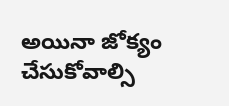అయినా జోక్యం చేసుకోవాల్సి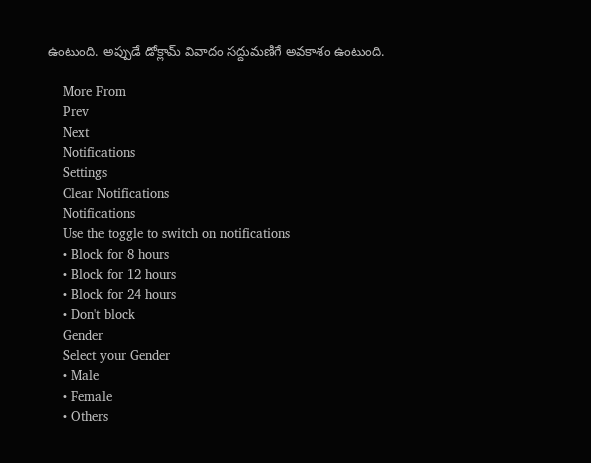ఉంటుంది. అప్పుడే డోక్లామ్ వివాదం సద్దుమణిగే అవకాశం ఉంటుంది.

    More From
    Prev
    Next
    Notifications
    Settings
    Clear Notifications
    Notifications
    Use the toggle to switch on notifications
    • Block for 8 hours
    • Block for 12 hours
    • Block for 24 hours
    • Don't block
    Gender
    Select your Gender
    • Male
    • Female
    • Others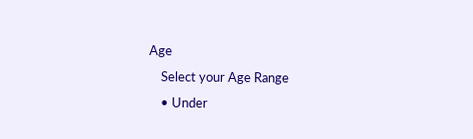Age
    Select your Age Range
    • Under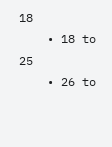18
    • 18 to 25
    • 26 to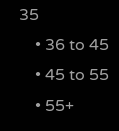35
    • 36 to 45
    • 45 to 55
    • 55+